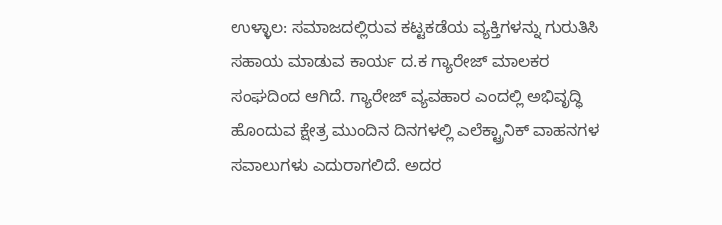ಉಳ್ಳಾಲ: ಸಮಾಜದಲ್ಲಿರುವ ಕಟ್ಟಕಡೆಯ ವ್ಯಕ್ತಿಗಳನ್ನು ಗುರುತಿಸಿ ಸಹಾಯ ಮಾಡುವ ಕಾರ್ಯ ದ.ಕ ಗ್ಯಾರೇಜ್ ಮಾಲಕರ ಸಂಘದಿಂದ ಆಗಿದೆ. ಗ್ಯಾರೇಜ್ ವ್ಯವಹಾರ ಎಂದಲ್ಲಿ ಅಭಿವೃದ್ಧಿ ಹೊಂದುವ ಕ್ಷೇತ್ರ ಮುಂದಿನ ದಿನಗಳಲ್ಲಿ ಎಲೆಕ್ಟ್ರಾನಿಕ್ ವಾಹನಗಳ ಸವಾಲುಗಳು ಎದುರಾಗಲಿದೆ. ಅದರ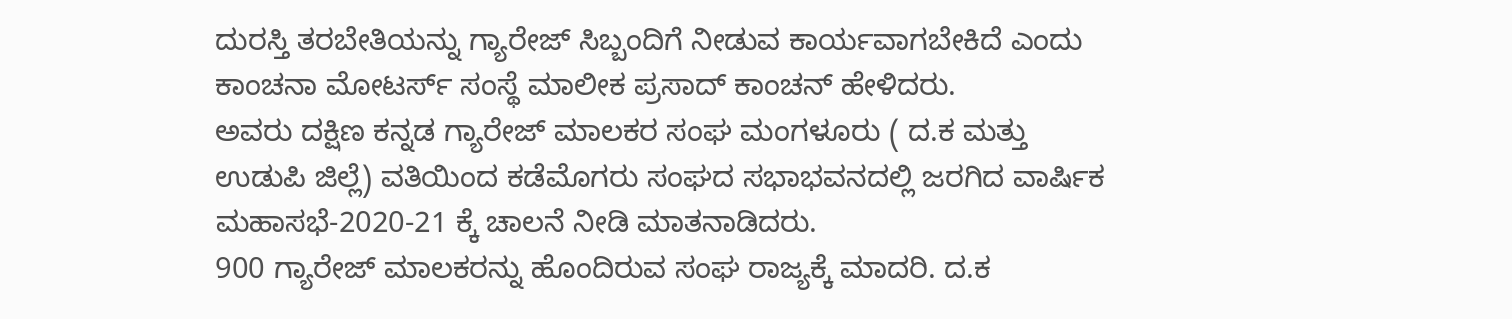ದುರಸ್ತಿ ತರಬೇತಿಯನ್ನು ಗ್ಯಾರೇಜ್ ಸಿಬ್ಬಂದಿಗೆ ನೀಡುವ ಕಾರ್ಯವಾಗಬೇಕಿದೆ ಎಂದು ಕಾಂಚನಾ ಮೋಟರ್ಸ್ ಸಂಸ್ಥೆ ಮಾಲೀಕ ಪ್ರಸಾದ್ ಕಾಂಚನ್ ಹೇಳಿದರು.
ಅವರು ದಕ್ಷಿಣ ಕನ್ನಡ ಗ್ಯಾರೇಜ್ ಮಾಲಕರ ಸಂಘ ಮಂಗಳೂರು ( ದ.ಕ ಮತ್ತು ಉಡುಪಿ ಜಿಲ್ಲೆ) ವತಿಯಿಂದ ಕಡೆಮೊಗರು ಸಂಘದ ಸಭಾಭವನದಲ್ಲಿ ಜರಗಿದ ವಾರ್ಷಿಕ ಮಹಾಸಭೆ-2020-21 ಕ್ಕೆ ಚಾಲನೆ ನೀಡಿ ಮಾತನಾಡಿದರು.
900 ಗ್ಯಾರೇಜ್ ಮಾಲಕರನ್ನು ಹೊಂದಿರುವ ಸಂಘ ರಾಜ್ಯಕ್ಕೆ ಮಾದರಿ. ದ.ಕ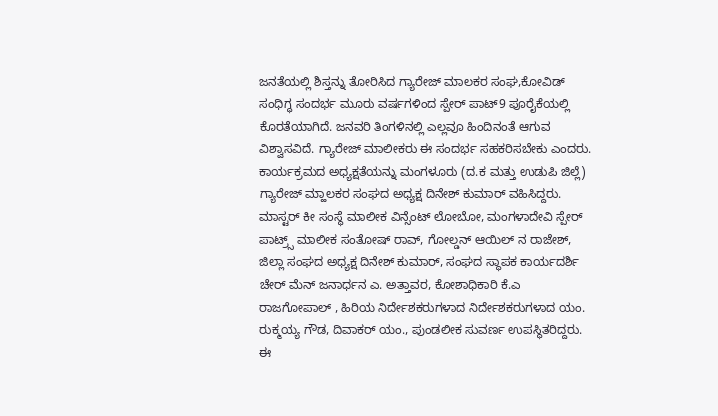ಜನತೆಯಲ್ಲಿ ಶಿಸ್ತನ್ನು ತೋರಿಸಿದ ಗ್ಯಾರೇಜ್ ಮಾಲಕರ ಸಂಘ,ಕೋವಿಡ್ ಸಂಧಿಗ್ಧ ಸಂದರ್ಭ ಮೂರು ವರ್ಷಗಳಿಂದ ಸ್ಪೇರ್ ಪಾಟ್9 ಪೂರೈಕೆಯಲ್ಲಿ ಕೊರತೆಯಾಗಿದೆ. ಜನವರಿ ತಿಂಗಳಿನಲ್ಲಿ ಎಲ್ಲವೂ ಹಿಂದಿನಂತೆ ಆಗುವ ವಿಶ್ವಾಸವಿದೆ. ಗ್ಯಾರೇಜ್ ಮಾಲೀಕರು ಈ ಸಂದರ್ಭ ಸಹಕರಿಸಬೇಕು ಎಂದರು.
ಕಾರ್ಯಕ್ರಮದ ಅಧ್ಯಕ್ಷತೆಯನ್ನು ಮಂಗಳೂರು (ದ.ಕ ಮತ್ತು ಉಡುಪಿ ಜಿಲ್ಲೆ) ಗ್ಯಾರೇಜ್ ಮ್ಹಾಲಕರ ಸಂಘದ ಅಧ್ಯಕ್ಷ ದಿನೇಶ್ ಕುಮಾರ್ ವಹಿಸಿದ್ದರು.
ಮಾಸ್ಟರ್ ಕೀ ಸಂಸ್ಥೆ ಮಾಲೀಕ ವಿನ್ಸೆಂಟ್ ಲೋಬೋ, ಮಂಗಳಾದೇವಿ ಸ್ಪೇರ್ ಪಾಟ್ರ್ಸ್ ಮಾಲೀಕ ಸಂತೋಷ್ ರಾವ್, ಗೋಲ್ಡನ್ ಆಯಿಲ್ ನ ರಾಜೇಶ್, ಜಿಲ್ಲಾ ಸಂಘದ ಅಧ್ಯಕ್ಷ ದಿನೇಶ್ ಕುಮಾರ್, ಸಂಘದ ಸ್ಥಾಪಕ ಕಾರ್ಯದರ್ಶಿ ಚೇರ್ ಮೆನ್ ಜನಾರ್ಧನ ಎ. ಅತ್ತಾವರ, ಕೋಶಾಧಿಕಾರಿ ಕೆ.ಎ ರಾಜಗೋಪಾಲ್ , ಹಿರಿಯ ನಿರ್ದೇಶಕರುಗಳಾದ ನಿರ್ದೇಶಕರುಗಳಾದ ಯಂ. ರುಕ್ಮಯ್ಯ ಗೌಡ, ದಿವಾಕರ್ ಯಂ., ಪುಂಡಲೀಕ ಸುವರ್ಣ ಉಪಸ್ಥಿತರಿದ್ದರು.
ಈ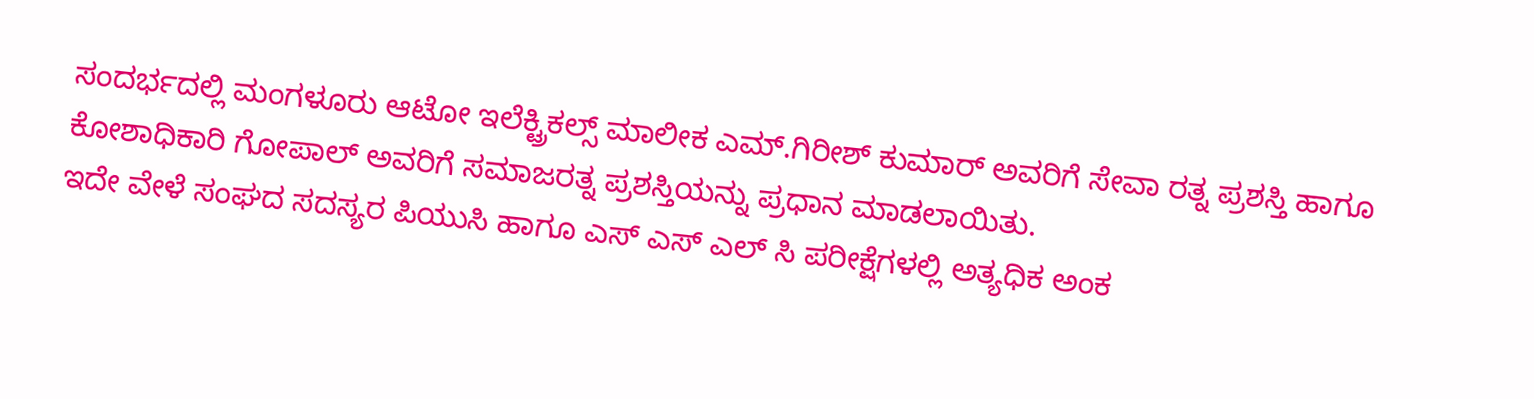ಸಂದರ್ಭದಲ್ಲಿ ಮಂಗಳೂರು ಆಟೋ ಇಲೆಕ್ಟ್ರಿಕಲ್ಸ್ ಮಾಲೀಕ ಎಮ್.ಗಿರೀಶ್ ಕುಮಾರ್ ಅವರಿಗೆ ಸೇವಾ ರತ್ನ ಪ್ರಶಸ್ತಿ ಹಾಗೂ ಕೋಶಾಧಿಕಾರಿ ಗೋಪಾಲ್ ಅವರಿಗೆ ಸಮಾಜರತ್ನ ಪ್ರಶಸ್ತಿಯನ್ನು ಪ್ರಧಾನ ಮಾಡಲಾಯಿತು.
ಇದೇ ವೇಳೆ ಸಂಘದ ಸದಸ್ಯರ ಪಿಯುಸಿ ಹಾಗೂ ಎಸ್ ಎಸ್ ಎಲ್ ಸಿ ಪರೀಕ್ಷೆಗಳಲ್ಲಿ ಅತ್ಯಧಿಕ ಅಂಕ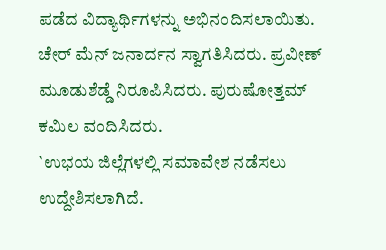ಪಡೆದ ವಿದ್ಯಾರ್ಥಿಗಳನ್ನು ಅಭಿನಂದಿಸಲಾಯಿತು.
ಚೇರ್ ಮೆನ್ ಜನಾರ್ದನ ಸ್ವಾಗತಿಸಿದರು. ಪ್ರವೀಣ್ ಮೂಡುಶೆಡ್ಡೆ ನಿರೂಪಿಸಿದರು. ಪುರುಷೋತ್ತಮ್ ಕಮಿಲ ವಂದಿಸಿದರು.
`ಉಭಯ ಜಿಲ್ಲೆಗಳಲ್ಲಿ ಸಮಾವೇಶ ನಡೆಸಲು ಉದ್ದೇಶಿಸಲಾಗಿದೆ.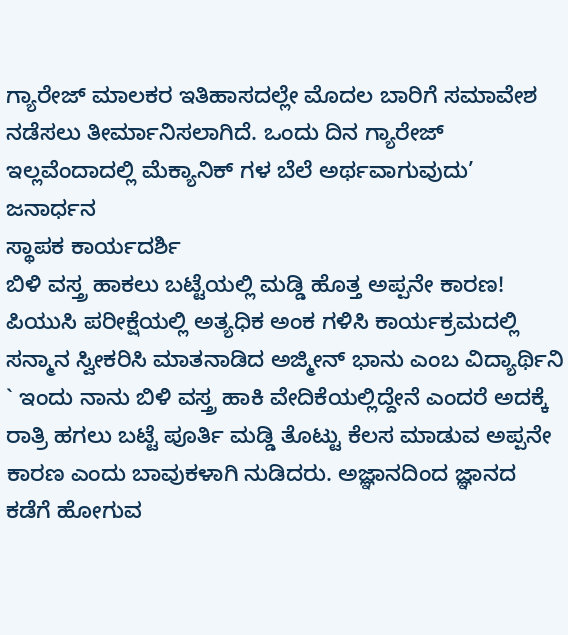ಗ್ಯಾರೇಜ್ ಮಾಲಕರ ಇತಿಹಾಸದಲ್ಲೇ ಮೊದಲ ಬಾರಿಗೆ ಸಮಾವೇಶ ನಡೆಸಲು ತೀರ್ಮಾನಿಸಲಾಗಿದೆ. ಒಂದು ದಿನ ಗ್ಯಾರೇಜ್ ಇಲ್ಲವೆಂದಾದಲ್ಲಿ ಮೆಕ್ಯಾನಿಕ್ ಗಳ ಬೆಲೆ ಅರ್ಥವಾಗುವುದು’
ಜನಾರ್ಧನ
ಸ್ಥಾಪಕ ಕಾರ್ಯದರ್ಶಿ
ಬಿಳಿ ವಸ್ತ್ರ ಹಾಕಲು ಬಟ್ಟೆಯಲ್ಲಿ ಮಡ್ಡಿ ಹೊತ್ತ ಅಪ್ಪನೇ ಕಾರಣ!
ಪಿಯುಸಿ ಪರೀಕ್ಷೆಯಲ್ಲಿ ಅತ್ಯಧಿಕ ಅಂಕ ಗಳಿಸಿ ಕಾರ್ಯಕ್ರಮದಲ್ಲಿ ಸನ್ಮಾನ ಸ್ವೀಕರಿಸಿ ಮಾತನಾಡಿದ ಅಜ್ಮೀನ್ ಭಾನು ಎಂಬ ವಿದ್ಯಾರ್ಥಿನಿ ` ಇಂದು ನಾನು ಬಿಳಿ ವಸ್ತ್ರ ಹಾಕಿ ವೇದಿಕೆಯಲ್ಲಿದ್ದೇನೆ ಎಂದರೆ ಅದಕ್ಕೆ ರಾತ್ರಿ ಹಗಲು ಬಟ್ಟೆ ಪೂರ್ತಿ ಮಡ್ಡಿ ತೊಟ್ಟು ಕೆಲಸ ಮಾಡುವ ಅಪ್ಪನೇ ಕಾರಣ ಎಂದು ಬಾವುಕಳಾಗಿ ನುಡಿದರು. ಅಜ್ಞಾನದಿಂದ ಜ್ಞಾನದ ಕಡೆಗೆ ಹೋಗುವ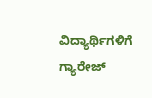ವಿದ್ಯಾರ್ಥಿಗಳಿಗೆ ಗ್ಯಾರೇಜ್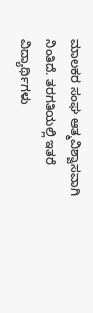ಮಾಲಕರ ಸಂಘ ಆತ್ಮವಿಶ್ವಾಸವಾಗಿ ನಿಂತಿದೆ. ತರಗತಿಯಲ್ಲಿ ಇತರೆ ವಿದ್ಯಾರ್ಥಿಗಳು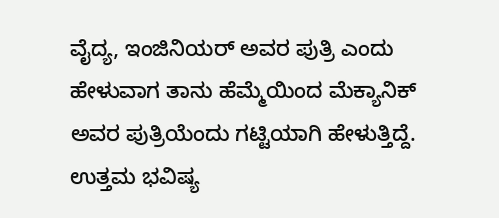ವೈದ್ಯ, ಇಂಜಿನಿಯರ್ ಅವರ ಪುತ್ರಿ ಎಂದು ಹೇಳುವಾಗ ತಾನು ಹೆಮ್ಮೆಯಿಂದ ಮೆಕ್ಯಾನಿಕ್ ಅವರ ಪುತ್ರಿಯೆಂದು ಗಟ್ಟಿಯಾಗಿ ಹೇಳುತ್ತಿದ್ದೆ. ಉತ್ತಮ ಭವಿಷ್ಯ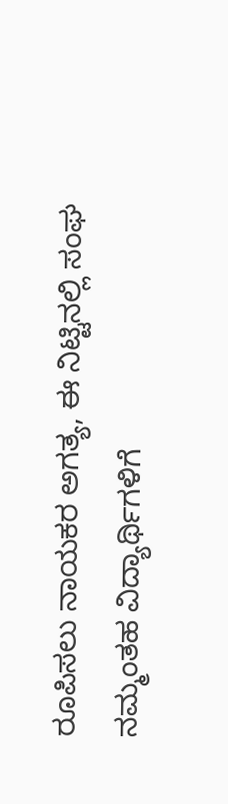ರೂಪಿಸಲು ನಾಯಕರ ಅಗತ್ಯ, ಈ ನಿಟ್ಟಿನಲ್ಲಿ ಸಂಘ ನಮ್ಮಂತಹ ವಿದ್ಯಾರ್ಥಿಗಳಿಗೆ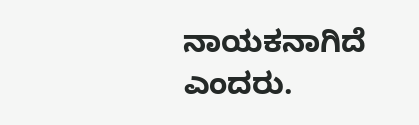ನಾಯಕನಾಗಿದೆ ಎಂದರು.